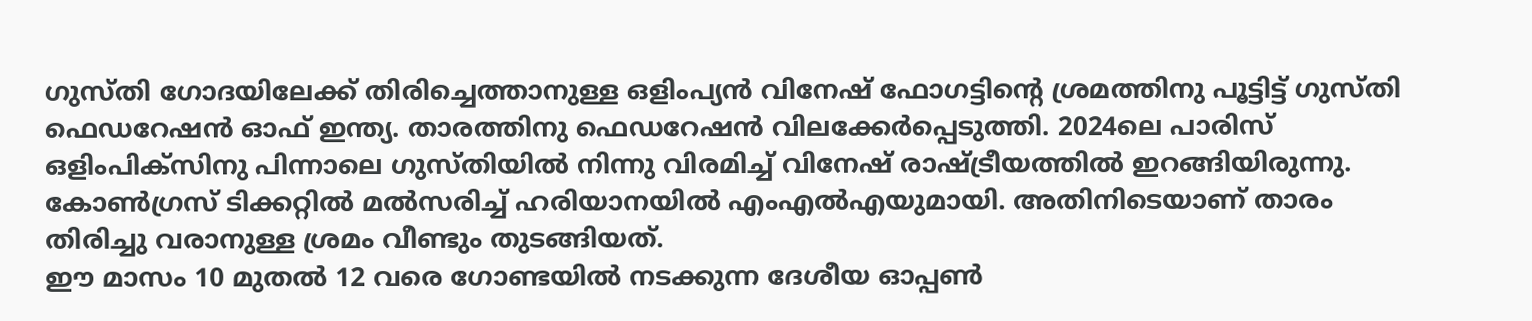ഗുസ്തി ഗോദയിലേക്ക് തിരിച്ചെത്താനുള്ള ഒളിംപ്യൻ വിനേഷ് ഫോഗട്ടിന്റെ ശ്രമത്തിനു പൂട്ടിട്ട് ഗുസ്തി ഫെഡറേഷൻ ഓഫ് ഇന്ത്യ. താരത്തിനു ഫെഡറേഷൻ വിലക്കേർപ്പെടുത്തി. 2024ലെ പാരിസ് ഒളിംപിക്സിനു പിന്നാലെ ഗുസ്തിയിൽ നിന്നു വിരമിച്ച് വിനേഷ് രാഷ്ട്രീയത്തിൽ ഇറങ്ങിയിരുന്നു. കോൺഗ്രസ് ടിക്കറ്റിൽ മൽസരിച്ച് ഹരിയാനയിൽ എംഎൽഎയുമായി. അതിനിടെയാണ് താരം തിരിച്ചു വരാനുള്ള ശ്രമം വീണ്ടും തുടങ്ങിയത്.
ഈ മാസം 10 മുതൽ 12 വരെ ഗോണ്ടയിൽ നടക്കുന്ന ദേശീയ ഓപ്പൺ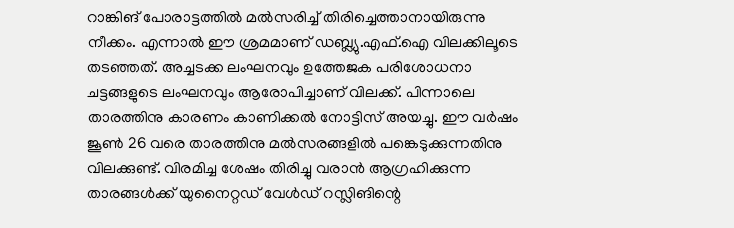റാങ്കിങ് പോരാട്ടത്തിൽ മൽസരിച്ച് തിരിച്ചെത്താനായിരുന്നു നീക്കം. എന്നാൽ ഈ ശ്രമമാണ് ഡബ്ല്യു.എഫ്.ഐ വിലക്കിലൂടെ തടഞ്ഞത്. അച്ചടക്ക ലംഘനവും ഉത്തേജക പരിശോധനാ ചട്ടങ്ങളുടെ ലംഘനവും ആരോപിച്ചാണ് വിലക്ക്. പിന്നാലെ താരത്തിനു കാരണം കാണിക്കൽ നോട്ടിസ് അയച്ചു. ഈ വർഷം ജൂൺ 26 വരെ താരത്തിനു മൽസരങ്ങളിൽ പങ്കെടുക്കുന്നതിനു വിലക്കുണ്ട്. വിരമിച്ച ശേഷം തിരിച്ചു വരാൻ ആഗ്രഹിക്കുന്ന താരങ്ങൾക്ക് യുനൈറ്റഡ് വേൾഡ് റസ്ലിങിന്റെ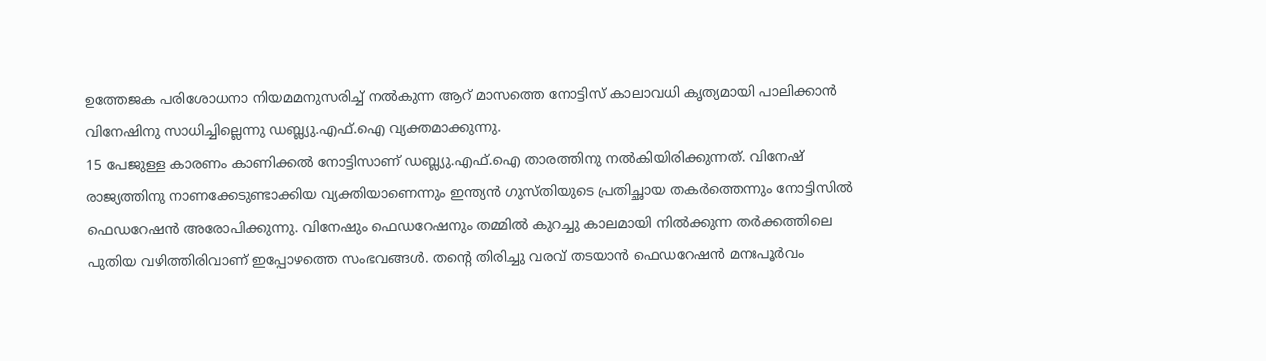ഉത്തേജക പരിശോധനാ നിയമമനുസരിച്ച് നൽകുന്ന ആറ് മാസത്തെ നോട്ടിസ് കാലാവധി കൃത്യമായി പാലിക്കാൻ വിനേഷിനു സാധിച്ചില്ലെന്നു ഡബ്ല്യു.എഫ്.ഐ വ്യക്തമാക്കുന്നു.
15 പേജുള്ള കാരണം കാണിക്കൽ നോട്ടിസാണ് ഡബ്ല്യു.എഫ്.ഐ താരത്തിനു നൽകിയിരിക്കുന്നത്. വിനേഷ് രാജ്യത്തിനു നാണക്കേടുണ്ടാക്കിയ വ്യക്തിയാണെന്നും ഇന്ത്യൻ ഗുസ്തിയുടെ പ്രതിച്ഛായ തകർത്തെന്നും നോട്ടിസിൽ ഫെഡറേഷൻ അരോപിക്കുന്നു. വിനേഷും ഫെഡറേഷനും തമ്മിൽ കുറച്ചു കാലമായി നിൽക്കുന്ന തർക്കത്തിലെ പുതിയ വഴിത്തിരിവാണ് ഇപ്പോഴത്തെ സംഭവങ്ങൾ. തന്റെ തിരിച്ചു വരവ് തടയാൻ ഫെഡറേഷൻ മനഃപൂർവം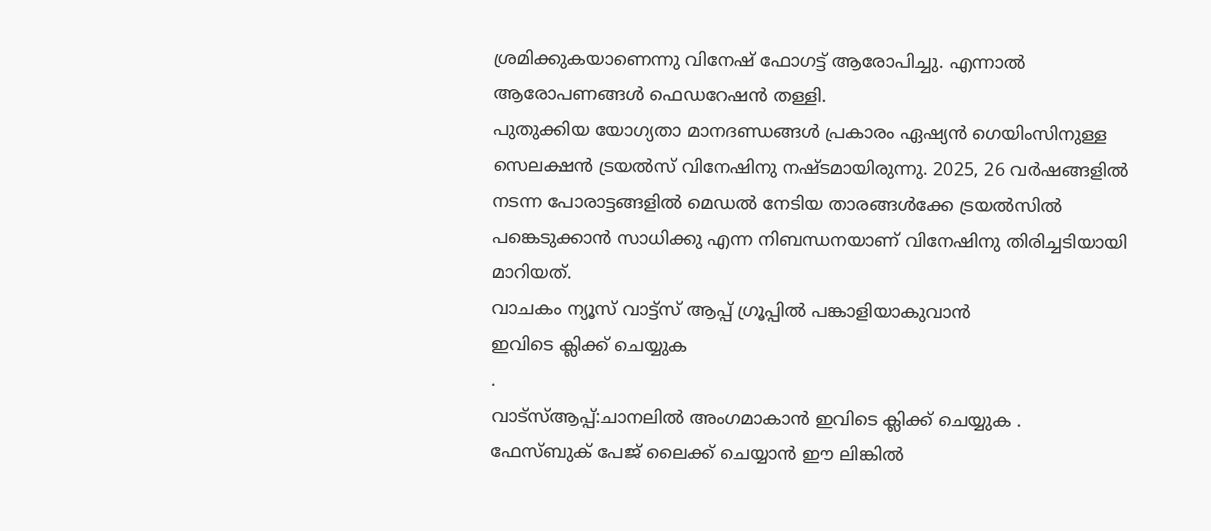ശ്രമിക്കുകയാണെന്നു വിനേഷ് ഫോഗട്ട് ആരോപിച്ചു. എന്നാൽ ആരോപണങ്ങൾ ഫെഡറേഷൻ തള്ളി.
പുതുക്കിയ യോഗ്യതാ മാനദണ്ഡങ്ങൾ പ്രകാരം ഏഷ്യൻ ഗെയിംസിനുള്ള സെലക്ഷൻ ട്രയൽസ് വിനേഷിനു നഷ്ടമായിരുന്നു. 2025, 26 വർഷങ്ങളിൽ നടന്ന പോരാട്ടങ്ങളിൽ മെഡൽ നേടിയ താരങ്ങൾക്കേ ട്രയൽസിൽ പങ്കെടുക്കാൻ സാധിക്കു എന്ന നിബന്ധനയാണ് വിനേഷിനു തിരിച്ചടിയായി മാറിയത്.
വാചകം ന്യൂസ് വാട്ട്സ് ആപ്പ് ഗ്രൂപ്പിൽ പങ്കാളിയാകുവാൻ
ഇവിടെ ക്ലിക്ക് ചെയ്യുക
.
വാട്സ്ആപ്പ്:ചാനലിൽ അംഗമാകാൻ ഇവിടെ ക്ലിക്ക് ചെയ്യുക .
ഫേസ്ബുക് പേജ് ലൈക്ക് ചെയ്യാൻ ഈ ലിങ്കിൽ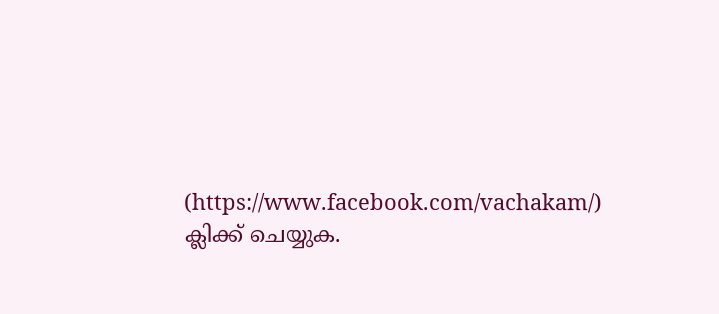(https://www.facebook.com/vachakam/) ക്ലിക്ക് ചെയ്യുക.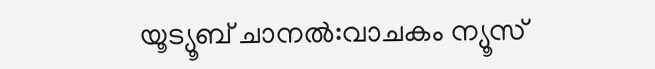യൂട്യൂബ് ചാനൽ:വാചകം ന്യൂസ്